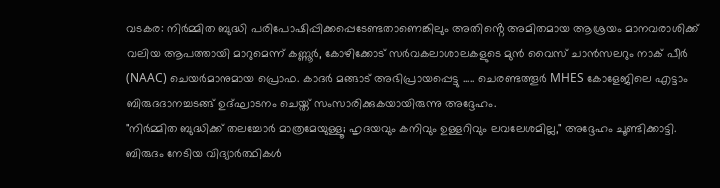വടകര: നിർമ്മിത ബുദ്ധി പരിപോഷിപ്പിക്കപ്പെടേണ്ടതാണെങ്കിലും അതിൻ്റെ അമിതമായ ആശ്രയം മാനവരാശിക്ക് വലിയ ആപത്തായി മാറുമെന്ന് കണ്ണൂർ, കോഴിക്കോട് സർവകലാശാലകളുടെ മുൻ വൈസ് ചാൻസലറും നാക് പീർ (NAAC) ചെയർമാനുമായ പ്രൊഫ. കാദർ മങ്ങാട് അഭിപ്രായപ്പെട്ടു ..... ചെരണ്ടത്തൂർ MHES കോളേജിലെ എട്ടാം ബിരുദദാനച്ചടങ്ങ് ഉദ്ഘാടനം ചെയ്ത് സംസാരിക്കുകയായിരുന്നു അദ്ദേഹം.
"നിർമ്മിത ബുദ്ധിക്ക് തലച്ചോർ മാത്രമേയുള്ളൂ; ഹൃദയവും കനിവും ഉള്ളറിവും ലവലേശമില്ല," അദ്ദേഹം ചൂണ്ടിക്കാട്ടി. ബിരുദം നേടിയ വിദ്യാർത്ഥികൾ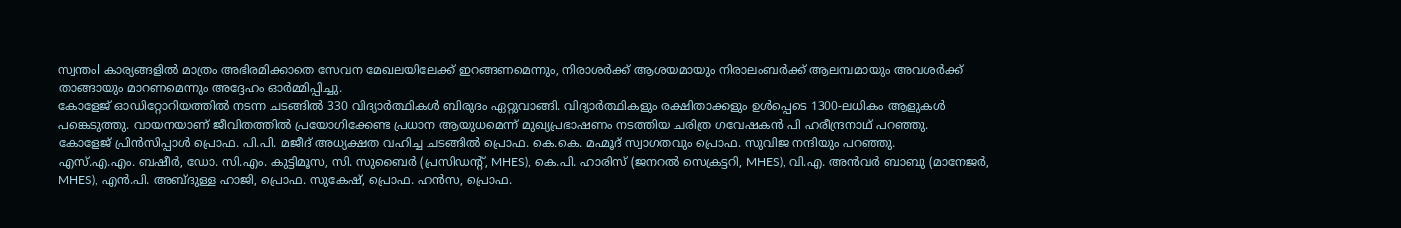സ്വന്തംl കാര്യങ്ങളിൽ മാത്രം അഭിരമിക്കാതെ സേവന മേഖലയിലേക്ക് ഇറങ്ങണമെന്നും, നിരാശർക്ക് ആശയമായും നിരാലംബർക്ക് ആലമ്പമായും അവശർക്ക് താങ്ങായും മാറണമെന്നും അദ്ദേഹം ഓർമ്മിപ്പിച്ചു.
കോളേജ് ഓഡിറ്റോറിയത്തിൽ നടന്ന ചടങ്ങിൽ 330 വിദ്യാർത്ഥികൾ ബിരുദം ഏറ്റുവാങ്ങി. വിദ്യാർത്ഥികളും രക്ഷിതാക്കളും ഉൾപ്പെടെ 1300-ലധികം ആളുകൾ പങ്കെടുത്തു. വായനയാണ് ജീവിതത്തിൽ പ്രയോഗിക്കേണ്ട പ്രധാന ആയുധമെന്ന് മുഖ്യപ്രഭാഷണം നടത്തിയ ചരിത്ര ഗവേഷകൻ പി ഹരീന്ദ്രനാഥ് പറഞ്ഞു.
കോളേജ് പ്രിൻസിപ്പാൾ പ്രൊഫ. പി.പി. മജീദ് അധ്യക്ഷത വഹിച്ച ചടങ്ങിൽ പ്രൊഫ. കെ.കെ. മഹ്മൂദ് സ്വാഗതവും പ്രൊഫ. സുവിജ നന്ദിയും പറഞ്ഞു.
എസ്.എ.എം. ബഷീർ, ഡോ. സി.എം. കുട്ടിമൂസ, സി. സുബൈർ (പ്രസിഡന്റ്, MHES), കെ.പി. ഹാരിസ് (ജനറൽ സെക്രട്ടറി, MHES), വി.എ. അൻവർ ബാബു (മാനേജർ, MHES), എൻ.പി. അബ്ദുള്ള ഹാജി, പ്രൊഫ. സുകേഷ്, പ്രൊഫ. ഹൻസ, പ്രൊഫ.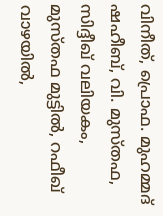വിനീത്, പ്രൊഫ. മുഹമ്മദ് ഷഹീബ്, വി. മുസ്തഫ, സിദ്ദീഖ് വലിയകം, മുസ്തഫ മുട്ടിൽ, റഫീഖ് വാഴയിൽ,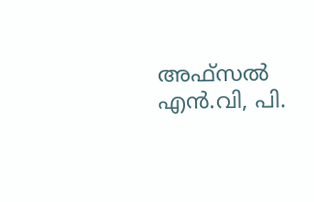അഫ്സൽ എൻ.വി, പി.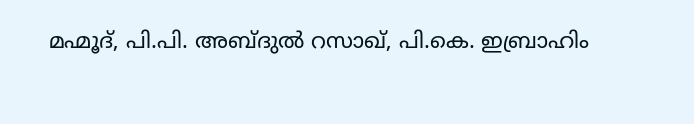മഹ്മൂദ്, പി.പി. അബ്ദുൽ റസാഖ്, പി.കെ. ഇബ്രാഹിം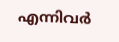എന്നിവർ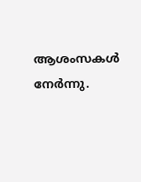ആശംസകൾ നേർന്നു.